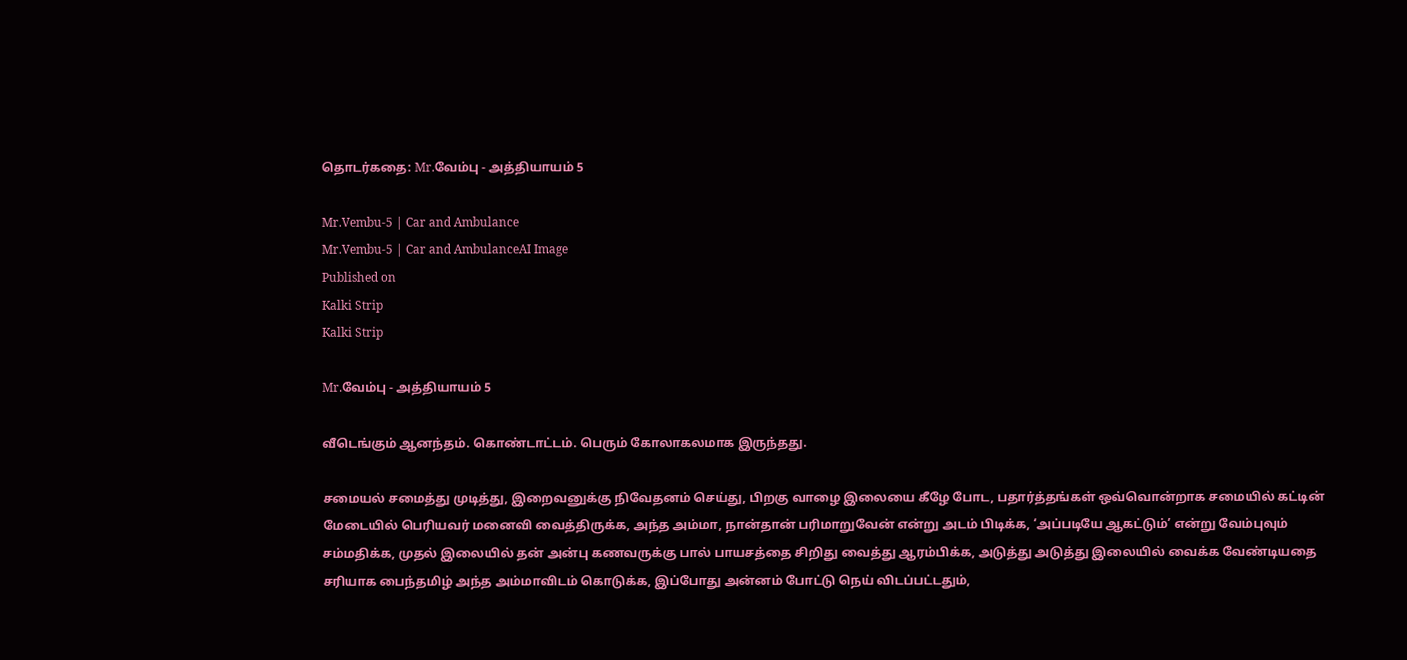தொடர்கதை: Mr.வேம்பு - அத்தியாயம் 5

Mr.Vembu-5 | Car and Ambulance
Mr.Vembu-5 | Car and AmbulanceAI Image
Published on
Kalki Strip
Kalki Strip

Mr.வேம்பு - அத்தியாயம் 5

வீடெங்கும் ஆனந்தம். கொண்டாட்டம். பெரும் கோலாகலமாக இருந்தது.

சமையல் சமைத்து முடித்து, இறைவனுக்கு நிவேதனம் செய்து, பிறகு வாழை இலையை கீழே போட, பதார்த்தங்கள் ஒவ்வொன்றாக சமையில் கட்டின் மேடையில் பெரியவர் மனைவி வைத்திருக்க, அந்த அம்மா, நான்தான் பரிமாறுவேன் என்று அடம் பிடிக்க, ‘அப்படியே ஆகட்டும்’ என்று வேம்புவும் சம்மதிக்க, முதல் இலையில் தன் அன்பு கணவருக்கு பால் பாயசத்தை சிறிது வைத்து ஆரம்பிக்க, அடுத்து அடுத்து இலையில் வைக்க வேண்டியதை சரியாக பைந்தமிழ் அந்த அம்மாவிடம் கொடுக்க, இப்போது அன்னம் போட்டு நெய் விடப்பட்டதும்,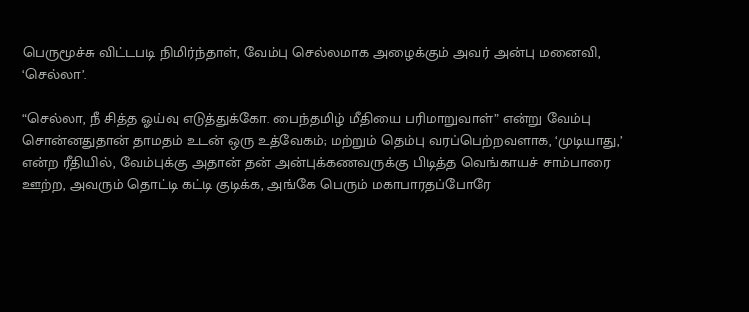பெருமூச்சு விட்டபடி நிமிர்ந்தாள், வேம்பு செல்லமாக அழைக்கும் அவர் அன்பு மனைவி, ‘செல்லா’.

“செல்லா, நீ சித்த ஓய்வு எடுத்துக்கோ. பைந்தமிழ் மீதியை பரிமாறுவாள்” என்று வேம்பு சொன்னதுதான் தாமதம் உடன் ஒரு உத்வேகம்; மற்றும் தெம்பு வரப்பெற்றவளாக, ‘முடியாது,’ என்ற ரீதியில், வேம்புக்கு அதான் தன் அன்புக்கணவருக்கு பிடித்த வெங்காயச் சாம்பாரை ஊற்ற, அவரும் தொட்டி கட்டி குடிக்க, அங்கே பெரும் மகாபாரதப்போரே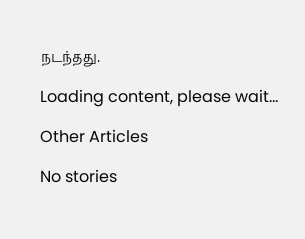நடந்தது.

Loading content, please wait...

Other Articles

No stories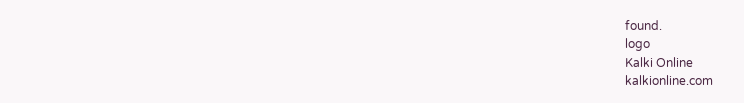found.
logo
Kalki Online
kalkionline.com